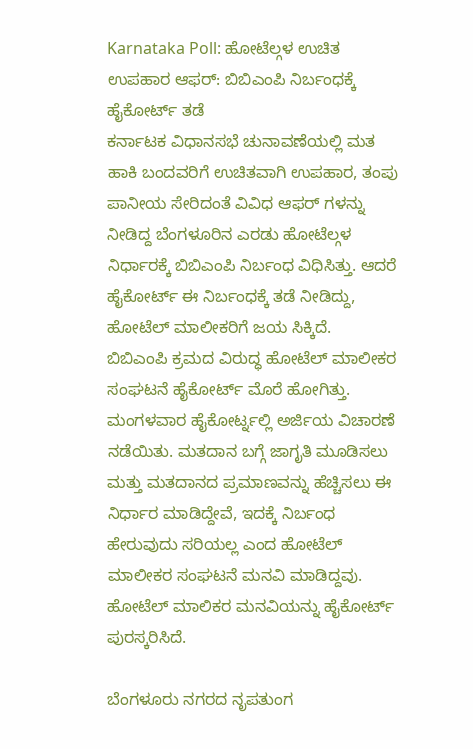Karnataka Poll: ಹೋಟೆಲ್ಗಳ ಉಚಿತ ಉಪಹಾರ ಆಫರ್: ಬಿಬಿಎಂಪಿ ನಿರ್ಬಂಧಕ್ಕೆ ಹೈಕೋರ್ಟ್ ತಡೆ
ಕರ್ನಾಟಕ ವಿಧಾನಸಭೆ ಚುನಾವಣೆಯಲ್ಲಿ ಮತ ಹಾಕಿ ಬಂದವರಿಗೆ ಉಚಿತವಾಗಿ ಉಪಹಾರ, ತಂಪು ಪಾನೀಯ ಸೇರಿದಂತೆ ವಿವಿಧ ಆಫರ್ ಗಳನ್ನು ನೀಡಿದ್ದ ಬೆಂಗಳೂರಿನ ಎರಡು ಹೋಟೆಲ್ಗಳ ನಿರ್ಧಾರಕ್ಕೆ ಬಿಬಿಎಂಪಿ ನಿರ್ಬಂಧ ವಿಧಿಸಿತ್ತು. ಆದರೆ ಹೈಕೋರ್ಟ್ ಈ ನಿರ್ಬಂಧಕ್ಕೆ ತಡೆ ನೀಡಿದ್ದು, ಹೋಟೆಲ್ ಮಾಲೀಕರಿಗೆ ಜಯ ಸಿಕ್ಕಿದೆ.
ಬಿಬಿಎಂಪಿ ಕ್ರಮದ ವಿರುದ್ಧ ಹೋಟೆಲ್ ಮಾಲೀಕರ ಸಂಘಟನೆ ಹೈಕೋರ್ಟ್ ಮೊರೆ ಹೋಗಿತ್ತು. ಮಂಗಳವಾರ ಹೈಕೋರ್ಟ್ನಲ್ಲಿ ಅರ್ಜಿಯ ವಿಚಾರಣೆ ನಡೆಯಿತು. ಮತದಾನ ಬಗ್ಗೆ ಜಾಗೃತಿ ಮೂಡಿಸಲು ಮತ್ತು ಮತದಾನದ ಪ್ರಮಾಣವನ್ನು ಹೆಚ್ಚಿಸಲು ಈ ನಿರ್ಧಾರ ಮಾಡಿದ್ದೇವೆ, ಇದಕ್ಕೆ ನಿರ್ಬಂಧ ಹೇರುವುದು ಸರಿಯಲ್ಲ ಎಂದ ಹೋಟೆಲ್ ಮಾಲೀಕರ ಸಂಘಟನೆ ಮನವಿ ಮಾಡಿದ್ದವು. ಹೋಟೆಲ್ ಮಾಲಿಕರ ಮನವಿಯನ್ನು ಹೈಕೋರ್ಟ್ ಪುರಸ್ಕರಿಸಿದೆ.

ಬೆಂಗಳೂರು ನಗರದ ನೃಪತುಂಗ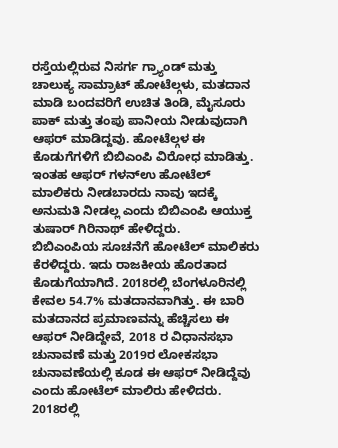ರಸ್ತೆಯಲ್ಲಿರುವ ನಿಸರ್ಗ ಗ್ರ್ಯಾಂಡ್ ಮತ್ತು ಚಾಲುಕ್ಯ ಸಾಮ್ರಾಟ್ ಹೋಟೆಲ್ಗಳು, ಮತದಾನ ಮಾಡಿ ಬಂದವರಿಗೆ ಉಚಿತ ತಿಂಡಿ, ಮೈಸೂರು ಪಾಕ್ ಮತ್ತು ತಂಪು ಪಾನೀಯ ನೀಡುವುದಾಗಿ ಆಫರ್ ಮಾಡಿದ್ದವು. ಹೋಟೆಲ್ಗಳ ಈ ಕೊಡುಗೆಗಳಿಗೆ ಬಿಬಿಎಂಪಿ ವಿರೋಧ ಮಾಡಿತ್ತು. ಇಂತಹ ಆಫರ್ ಗಳನ್ಉ ಹೋಟೆಲ್ ಮಾಲಿಕರು ನೀಡಬಾರದು ನಾವು ಇದಕ್ಕೆ ಅನುಮತಿ ನೀಡಲ್ಲ ಎಂದು ಬಿಬಿಎಂಪಿ ಆಯುಕ್ತ ತುಷಾರ್ ಗಿರಿನಾಥ್ ಹೇಳಿದ್ದರು.
ಬಿಬಿಎಂಪಿಯ ಸೂಚನೆಗೆ ಹೋಟೆಲ್ ಮಾಲಿಕರು ಕೆರಳಿದ್ದರು. ಇದು ರಾಜಕೀಯ ಹೊರತಾದ ಕೊಡುಗೆಯಾಗಿದೆ. 2018ರಲ್ಲಿ ಬೆಂಗಳೂರಿನಲ್ಲಿ ಕೇವಲ 54.7% ಮತದಾನವಾಗಿತ್ತು. ಈ ಬಾರಿ ಮತದಾನದ ಪ್ರಮಾಣವನ್ನು ಹೆಚ್ಚಿಸಲು ಈ ಆಫರ್ ನೀಡಿದ್ದೇವೆ, 2018 ರ ವಿಧಾನಸಭಾ ಚುನಾವಣೆ ಮತ್ತು 2019ರ ಲೋಕಸಭಾ ಚುನಾವಣೆಯಲ್ಲಿ ಕೂಡ ಈ ಆಫರ್ ನೀಡಿದ್ದೆವು ಎಂದು ಹೋಟೆಲ್ ಮಾಲಿರು ಹೇಳಿದರು.
2018ರಲ್ಲಿ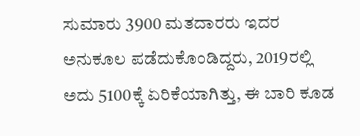ಸುಮಾರು 3900 ಮತದಾರರು ಇದರ ಅನುಕೂಲ ಪಡೆದುಕೊಂಡಿದ್ದರು, 2019ರಲ್ಲಿ ಅದು 5100ಕ್ಕೆ ಏರಿಕೆಯಾಗಿತ್ತು, ಈ ಬಾರಿ ಕೂಡ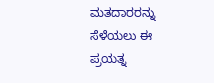ಮತದಾರರನ್ನು ಸೆಳೆಯಲು ಈ ಪ್ರಯತ್ನ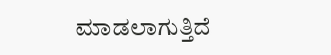ಮಾಡಲಾಗುತ್ತಿದೆ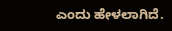ಎಂದು ಹೇಳಲಾಗಿದೆ.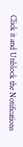Click it and Unblock the Notifications